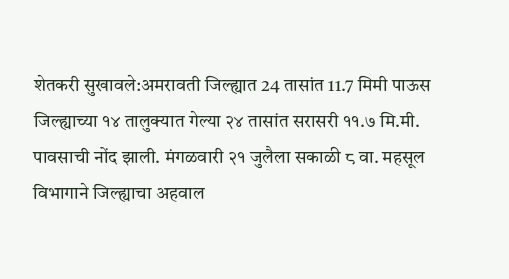शेतकरी सुखावले:अमरावती जिल्ह्यात 24 तासांत 11.7 मिमी पाऊस
जिल्ह्याच्या १४ तालुक्यात गेल्या २४ तासांत सरासरी ११.७ मि.मी. पावसाची नोंद झाली. मंगळवारी २१ जुलैला सकाळी ८ वा. महसूल विभागाने जिल्ह्याचा अहवाल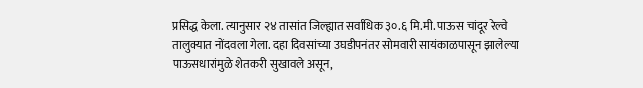प्रसिद्ध केला. त्यानुसार २४ तासांत जिल्ह्यात सर्वाधिक ३०.६ मि.मी. पाऊस चांदूर रेल्वे तालुक्यात नोंदवला गेला. दहा दिवसांच्या उघडीपनंतर सोमवारी सायंकाळपासून झालेल्या पाऊसधारांमुळे शेतकरी सुखावले असून,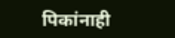पिकांनाही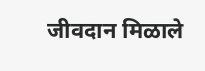जीवदान मिळाले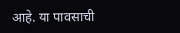आहे. या पावसाची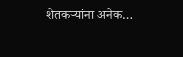शेतकऱ्यांना अनेक…